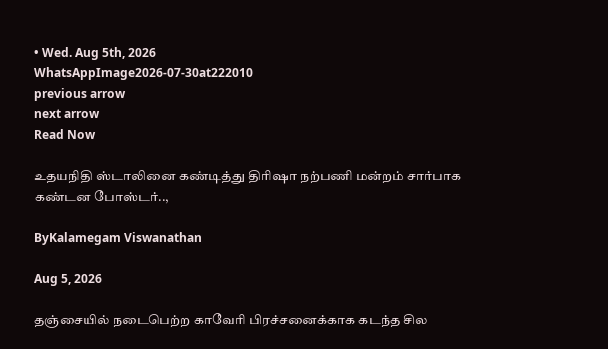• Wed. Aug 5th, 2026
WhatsAppImage2026-07-30at222010
previous arrow
next arrow
Read Now

உதயநிதி ஸ்டாலினை கண்டித்து திரிஷா நற்பணி மன்றம் சார்பாக கண்டன போஸ்டர்..,

ByKalamegam Viswanathan

Aug 5, 2026

தஞ்சையில் நடைபெற்ற காவேரி பிரச்சனைக்காக கடந்த சில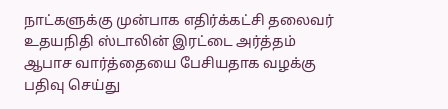நாட்களுக்கு முன்பாக எதிர்க்கட்சி தலைவர் உதயநிதி ஸ்டாலின் இரட்டை அர்த்தம் ஆபாச வார்த்தையை பேசியதாக வழக்கு பதிவு செய்து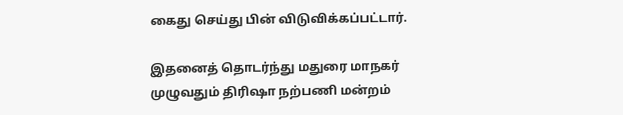கைது செய்து பின் விடுவிக்கப்பட்டார்.

இதனைத் தொடர்ந்து மதுரை மாநகர் முழுவதும் திரிஷா நற்பணி மன்றம்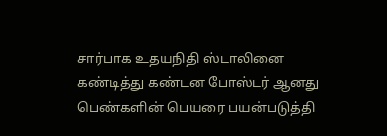சார்பாக உதயநிதி ஸ்டாலினை கண்டித்து கண்டன போஸ்டர் ஆனது பெண்களின் பெயரை பயன்படுத்தி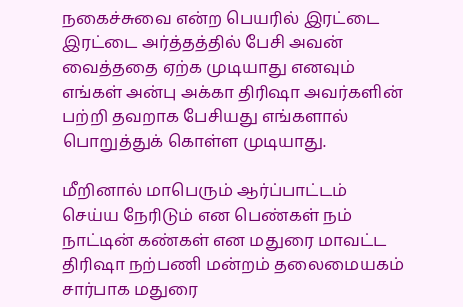நகைச்சுவை என்ற பெயரில் இரட்டை இரட்டை அர்த்தத்தில் பேசி அவன் வைத்ததை ஏற்க முடியாது எனவும் எங்கள் அன்பு அக்கா திரிஷா அவர்களின் பற்றி தவறாக பேசியது எங்களால் பொறுத்துக் கொள்ள முடியாது.

மீறினால் மாபெரும் ஆர்ப்பாட்டம் செய்ய நேரிடும் என பெண்கள் நம் நாட்டின் கண்கள் என மதுரை மாவட்ட திரிஷா நற்பணி மன்றம் தலைமையகம் சார்பாக மதுரை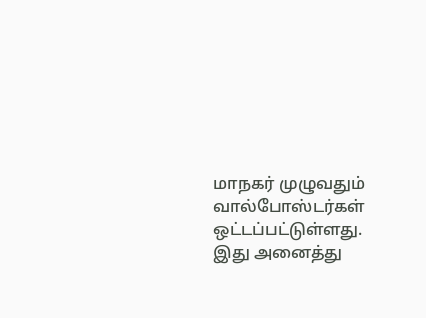மாநகர் முழுவதும் வால்போஸ்டர்கள் ஒட்டப்பட்டுள்ளது. இது அனைத்து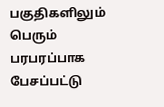பகுதிகளிலும் பெரும் பரபரப்பாக பேசப்பட்டு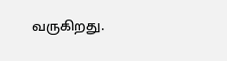வருகிறது.